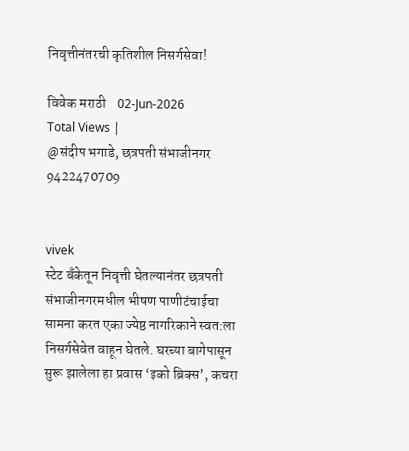निवृत्तीनंतरची कृतिशील निसर्गसेवा!

विवेक मराठी    02-Jun-2026
Total Views |
@संदीप भगाडे, छत्रपती संभाजीनगर
9422470709


vivek
स्टेट बँकेतून निवृत्ती घेतल्यानंतर छत्रपती संभाजीनगरमधील भीषण पाणीटंचाईचा सामना करत एका ज्येष्ठ नागरिकाने स्वत:ला निसर्गसेवेत वाहून घेतले. घरच्या बागेपासून सुरू झालेला हा प्रवास ‘इको ब्रिक्स’, कचरा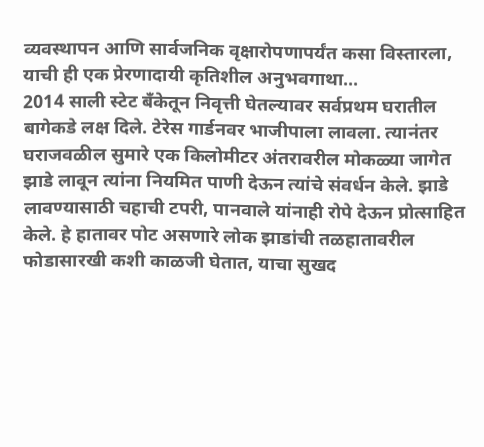व्यवस्थापन आणि सार्वजनिक वृक्षारोपणापर्यंत कसा विस्तारला, याची ही एक प्रेरणादायी कृतिशील अनुभवगाथा...
2014 साली स्टेट बँकेतून निवृत्ती घेतल्यावर सर्वप्रथम घरातील बागेकडे लक्ष दिले. टेरेस गार्डनवर भाजीपाला लावला. त्यानंतर घराजवळील सुमारे एक किलोमीटर अंतरावरील मोकळ्या जागेत झाडे लावून त्यांना नियमित पाणी देऊन त्यांचे संवर्धन केले. झाडे लावण्यासाठी चहाची टपरी, पानवाले यांनाही रोपे देऊन प्रोत्साहित केले. हे हातावर पोट असणारे लोक झाडांची तळहातावरील फोडासारखी कशी काळजी घेतात, याचा सुखद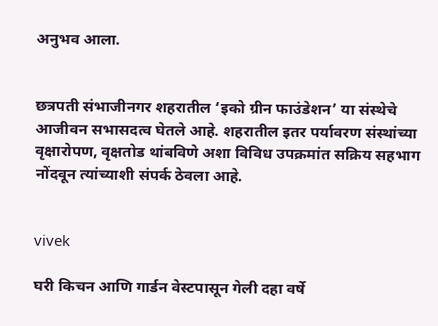अनुभव आला.


छत्रपती संभाजीनगर शहरातील ‘इको ग्रीन फाउंडेशन’ या संस्थेचे आजीवन सभासदत्व घेतले आहे. शहरातील इतर पर्यावरण संस्थांच्या वृक्षारोपण, वृक्षतोड थांबविणे अशा विविध उपक्रमांत सक्रिय सहभाग नोंदवून त्यांच्याशी संपर्क ठेवला आहे.


vivek

घरी किचन आणि गार्डन वेस्टपासून गेली दहा वर्षे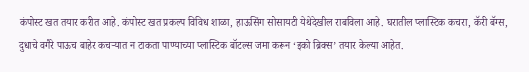कंपोस्ट खत तयार करीत आहे. कंपोस्ट खत प्रकल्प विविध शाळा, हाऊसिंग सोसायटी येथेदेखील राबविला आहे. घरातील प्लास्टिक कचरा, कॅरी बॅग्स, दुधाचे वगैरे पाऊच बाहेर कचर्‍यात न टाकता पाण्याच्या प्लास्टिक बॉटल्स जमा करून ‘इको ब्रिक्स’ तयार केल्या आहेत.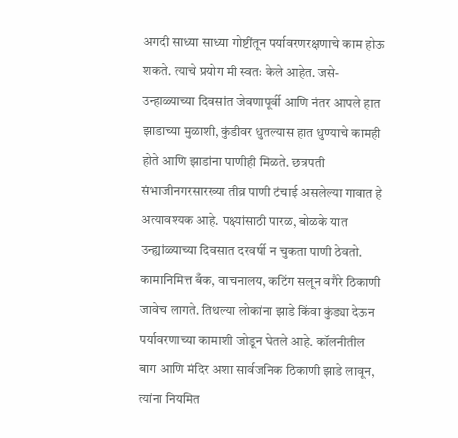अगदी साध्या साध्या गोष्टींतून पर्यावरणरक्षणाचे काम होऊ शकते. त्याचे प्रयोग मी स्वतः केले आहेत. जसे-उन्हाळ्याच्या दिवसांत जेवणापूर्वी आणि नंतर आपले हात झाडाच्या मुळाशी, कुंडीवर धुतल्यास हात धुण्याचे कामही होते आणि झाडांना पाणीही मिळते. छत्रपती संभाजीनगरसारख्या तीव्र पाणी टंचाई असलेल्या गावात हे अत्यावश्यक आहे. पक्ष्यांसाठी पारळ, बोळके यात उन्ह्यांळ्याच्या दिवसात दरवर्षी न चुकता पाणी ठेवतो. कामानिमित्त बँक, वाचनालय, कटिंग सलून वगैरे ठिकाणी जावेच लागते. तिथल्या लोकांना झाडे किंवा कुंड्या देऊन पर्यावरणाच्या कामाशी जोडून घेतले आहे. कॉलनीतील बाग आणि मंदिर अशा सार्वजनिक ठिकाणी झाडे लावून, त्यांना नियमित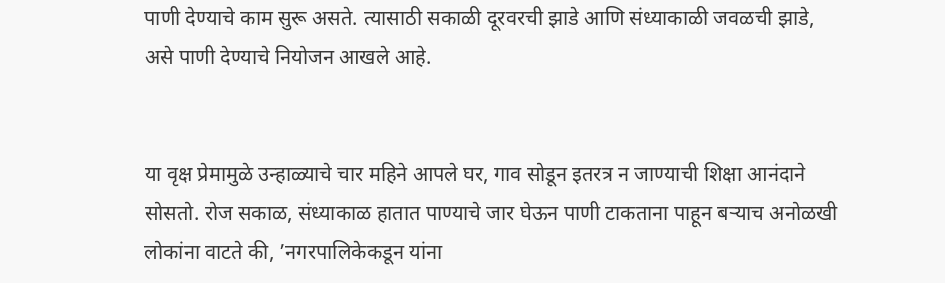पाणी देण्याचे काम सुरू असते. त्यासाठी सकाळी दूरवरची झाडे आणि संध्याकाळी जवळची झाडे, असे पाणी देण्याचे नियोजन आखले आहे.


या वृक्ष प्रेमामुळे उन्हाळ्याचे चार महिने आपले घर, गाव सोडून इतरत्र न जाण्याची शिक्षा आनंदाने सोसतो. रोज सकाळ, संध्याकाळ हातात पाण्याचे जार घेऊन पाणी टाकताना पाहून बर्‍याच अनोळखी लोकांना वाटते की, ’नगरपालिकेकडून यांना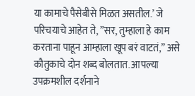या कामाचे पैसेबीसे मिळत असतील.’ जे परिचयाचे आहेत ते, ”सर, तुम्हाला हे काम करताना पाहून आम्हाला खूप बरं वाटतं,” असे कौतुकाचे दोन शब्द बोलतात. आपल्या उपक्रमशील दर्शनाने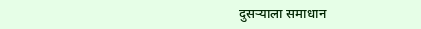दुसर्‍याला समाधान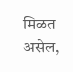मिळत असेल,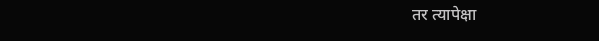तर त्यापेक्षा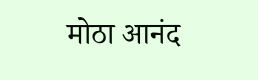मोठा आनंद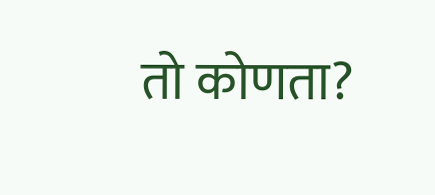तो कोणता?